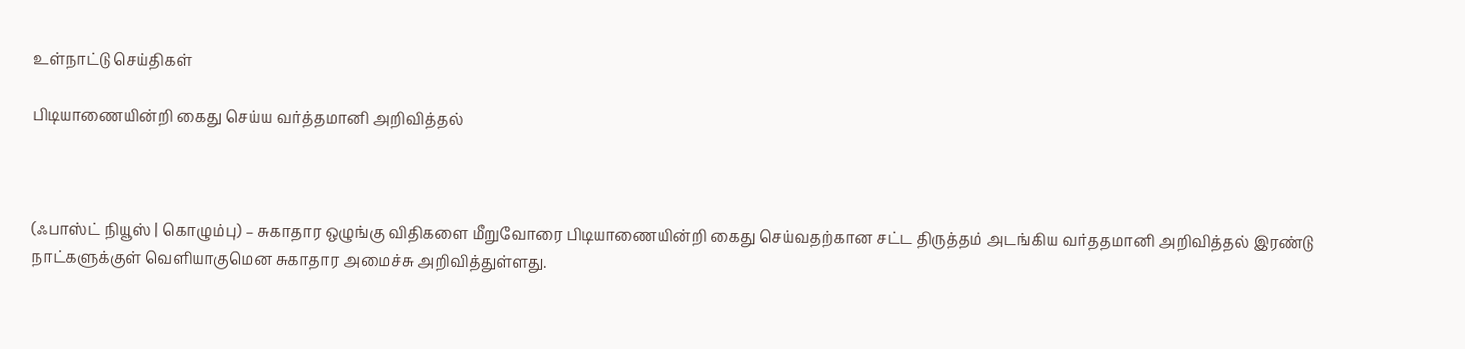உள்நாட்டு செய்திகள்

பிடியாணையின்றி கைது செய்ய வர்த்தமானி அறிவித்தல்



(ஃபாஸ்ட் நியூஸ் | கொழும்பு) – சுகாதார ஒழுங்கு விதிகளை மீறுவோரை பிடியாணையின்றி கைது செய்வதற்கான சட்ட திருத்தம் அடங்கிய வர்ததமானி அறிவித்தல் இரண்டு நாட்களுக்குள் வெளியாகுமென சுகாதார அமைச்சு அறிவித்துள்ளது.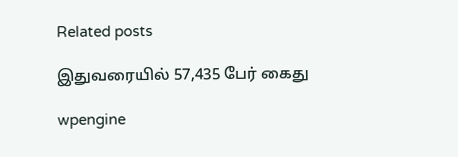Related posts

இதுவரையில் 57,435 பேர் கைது

wpengine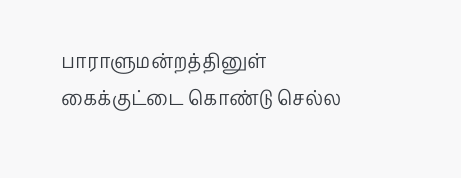பாராளுமன்றத்தினுள் கைக்குட்டை கொண்டு செல்ல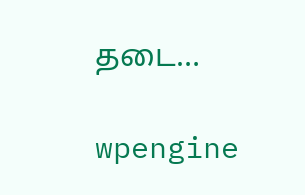தடை…

wpengine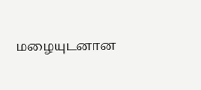மழையுடனான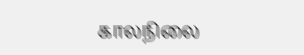காலநிலை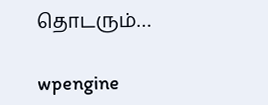தொடரும்…

wpengine